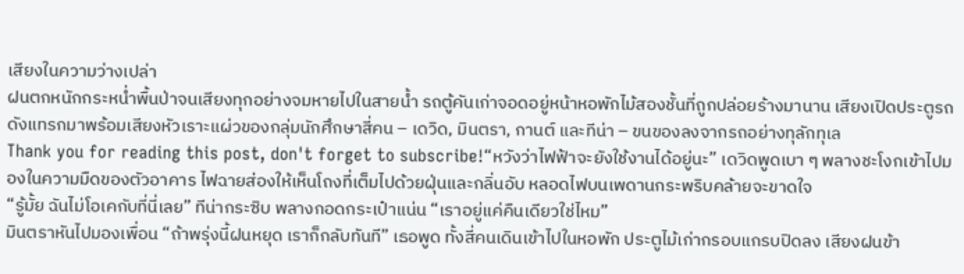เสียงในความว่างเปล่า
ฝนตกหนักกระหน่ำพื้นป่าจนเสียงทุกอย่างจมหายไปในสายน้ำ รถตู้คันเก่าจอดอยู่หน้าหอพักไม้สองชั้นที่ถูกปล่อยร้างมานาน เสียงเปิดประตูรถดังแทรกมาพร้อมเสียงหัวเราะแผ่วของกลุ่มนักศึกษาสี่คน – เดวิด, มินตรา, กานต์ และทีน่า – ขนของลงจากรถอย่างทุลักทุเล
Thank you for reading this post, don't forget to subscribe!“หวังว่าไฟฟ้าจะยังใช้งานได้อยู่นะ” เดวิดพูดเบา ๆ พลางชะโงกเข้าไปมองในความมืดของตัวอาคาร ไฟฉายส่องให้เห็นโถงที่เต็มไปด้วยฝุ่นและกลิ่นอับ หลอดไฟบนเพดานกระพริบคล้ายจะขาดใจ
“รู้มั้ย ฉันไม่โอเคกับที่นี่เลย” ทีน่ากระซิบ พลางกอดกระเป๋าแน่น “เราอยู่แค่คืนเดียวใช่ไหม”
มินตราหันไปมองเพื่อน “ถ้าพรุ่งนี้ฝนหยุด เราก็กลับทันที” เธอพูด ทั้งสี่คนเดินเข้าไปในหอพัก ประตูไม้เก่ากรอบแกรบปิดลง เสียงฝนข้า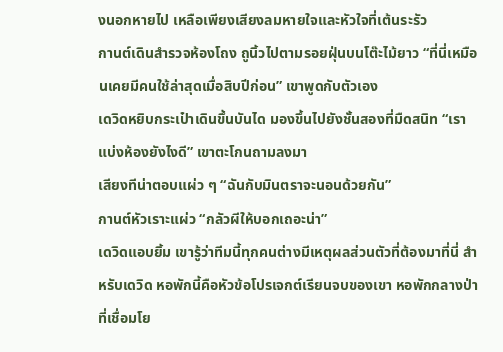งนอกหายไป เหลือเพียงเสียงลมหายใจและหัวใจที่เต้นระรัว
กานต์เดินสำรวจห้องโถง ถูนิ้วไปตามรอยฝุ่นบนโต๊ะไม้ยาว “ที่นี่เหมือนเคยมีคนใช้ล่าสุดเมื่อสิบปีก่อน” เขาพูดกับตัวเอง
เดวิดหยิบกระเป๋าเดินขึ้นบันได มองขึ้นไปยังชั้นสองที่มืดสนิท “เราแบ่งห้องยังไงดี” เขาตะโกนถามลงมา
เสียงทีน่าตอบแผ่ว ๆ “ฉันกับมินตราจะนอนด้วยกัน”
กานต์หัวเราะแผ่ว “กลัวผีให้บอกเถอะน่า”
เดวิดแอบยิ้ม เขารู้ว่าทีมนี้ทุกคนต่างมีเหตุผลส่วนตัวที่ต้องมาที่นี่ สำหรับเดวิด หอพักนี้คือหัวข้อโปรเจกต์เรียนจบของเขา หอพักกลางป่าที่เชื่อมโย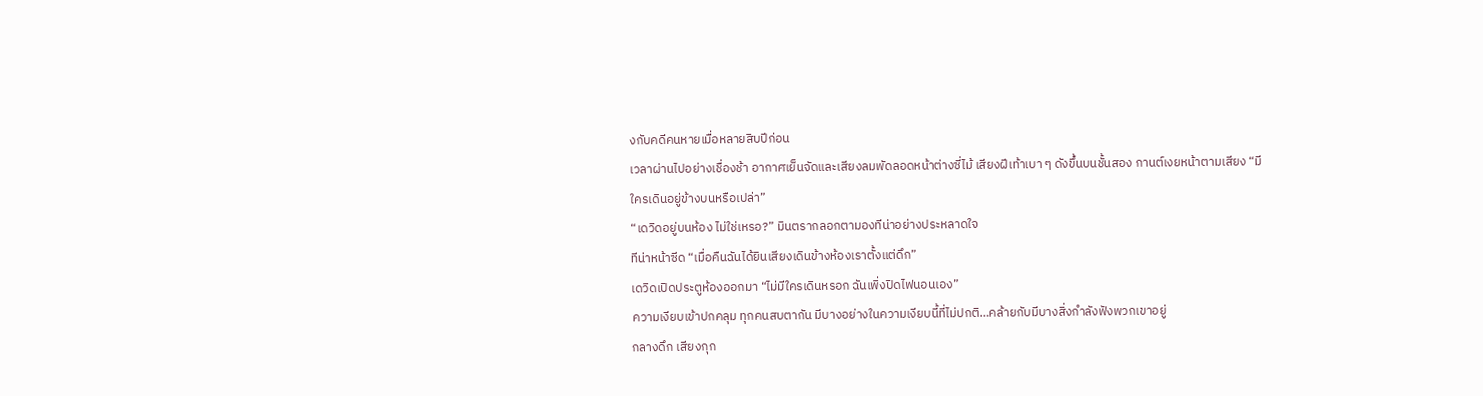งกับคดีคนหายเมื่อหลายสิบปีก่อน
เวลาผ่านไปอย่างเชื่องช้า อากาศเย็นจัดและเสียงลมพัดลอดหน้าต่างซี่ไม้ เสียงฝีเท้าเบา ๆ ดังขึ้นบนชั้นสอง กานต์เงยหน้าตามเสียง “มีใครเดินอยู่ข้างบนหรือเปล่า”
“เดวิดอยู่บนห้อง ไม่ใช่เหรอ?” มินตรากลอกตามองทีน่าอย่างประหลาดใจ
ทีน่าหน้าซีด “เมื่อคืนฉันได้ยินเสียงเดินข้างห้องเราตั้งแต่ดึก”
เดวิดเปิดประตูห้องออกมา “ไม่มีใครเดินหรอก ฉันเพิ่งปิดไฟนอนเอง”
ความเงียบเข้าปกคลุม ทุกคนสบตากัน มีบางอย่างในความเงียบนี้ที่ไม่ปกติ…คล้ายกับมีบางสิ่งกำลังฟังพวกเขาอยู่
กลางดึก เสียงกุก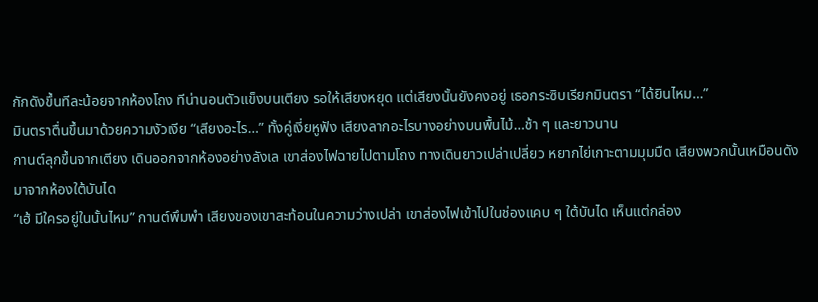กักดังขึ้นทีละน้อยจากห้องโถง ทีน่านอนตัวแข็งบนเตียง รอให้เสียงหยุด แต่เสียงนั้นยังคงอยู่ เธอกระซิบเรียกมินตรา “ได้ยินไหม…”
มินตราตื่นขึ้นมาด้วยความงัวเงีย “เสียงอะไร…” ทั้งคู่เงี่ยหูฟัง เสียงลากอะไรบางอย่างบนพื้นไม้…ช้า ๆ และยาวนาน
กานต์ลุกขึ้นจากเตียง เดินออกจากห้องอย่างลังเล เขาส่องไฟฉายไปตามโถง ทางเดินยาวเปล่าเปลี่ยว หยากไย่เกาะตามมุมมืด เสียงพวกนั้นเหมือนดังมาจากห้องใต้บันได
“เฮ้ มีใครอยู่ในนั้นไหม” กานต์พึมพำ เสียงของเขาสะท้อนในความว่างเปล่า เขาส่องไฟเข้าไปในช่องแคบ ๆ ใต้บันได เห็นแต่กล่อง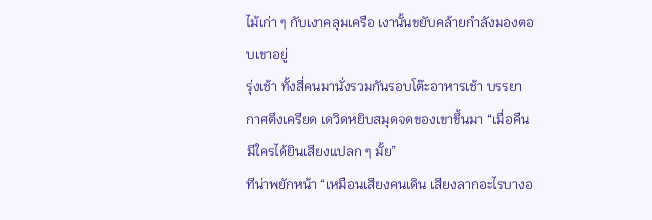ไม้เก่า ๆ กับเงาคลุมเครือ เงานั้นขยับคล้ายกำลังมองตอบเขาอยู่
รุ่งเช้า ทั้งสี่คนมานั่งรวมกันรอบโต๊ะอาหารเช้า บรรยากาศตึงเครียด เดวิดหยิบสมุดจดของเขาขึ้นมา “เมื่อคืนมีใครได้ยินเสียงแปลก ๆ มั้ย”
ทีน่าพยักหน้า “เหมือนเสียงคนเดิน เสียงลากอะไรบางอ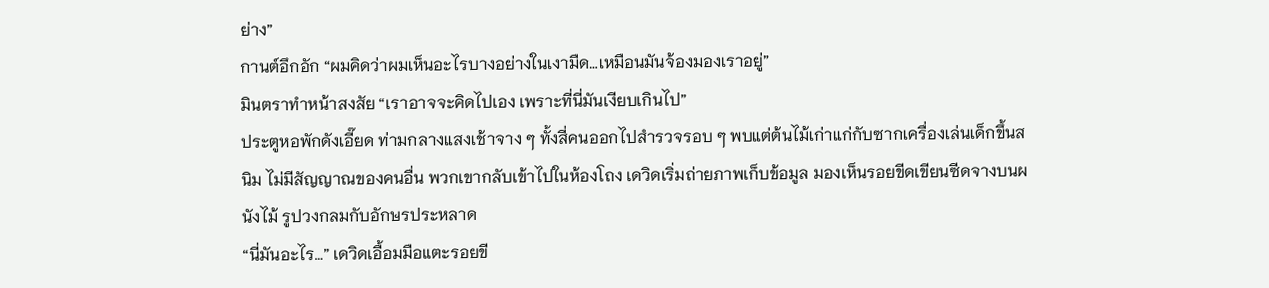ย่าง”
กานต์อึกอัก “ผมคิดว่าผมเห็นอะไรบางอย่างในเงามืด…เหมือนมันจ้องมองเราอยู่”
มินตราทำหน้าสงสัย “เราอาจจะคิดไปเอง เพราะที่นี่มันเงียบเกินไป”
ประตูหอพักดังเอี๊ยด ท่ามกลางแสงเช้าจาง ๆ ทั้งสี่คนออกไปสำรวจรอบ ๆ พบแต่ต้นไม้เก่าแก่กับซากเครื่องเล่นเด็กขึ้นสนิม ไม่มีสัญญาณของคนอื่น พวกเขากลับเข้าไปในห้องโถง เดวิดเริ่มถ่ายภาพเก็บข้อมูล มองเห็นรอยขีดเขียนซีดจางบนผนังไม้ รูปวงกลมกับอักษรประหลาด
“นี่มันอะไร…” เดวิดเอื้อมมือแตะรอยขี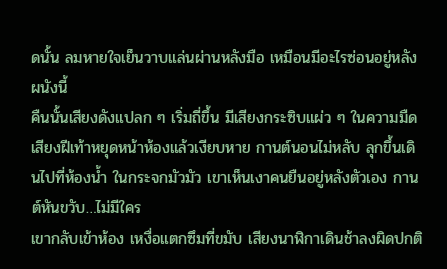ดนั้น ลมหายใจเย็นวาบแล่นผ่านหลังมือ เหมือนมีอะไรซ่อนอยู่หลังผนังนี้
คืนนั้นเสียงดังแปลก ๆ เริ่มถี่ขึ้น มีเสียงกระซิบแผ่ว ๆ ในความมืด เสียงฝีเท้าหยุดหน้าห้องแล้วเงียบหาย กานต์นอนไม่หลับ ลุกขึ้นเดินไปที่ห้องน้ำ ในกระจกมัวมัว เขาเห็นเงาคนยืนอยู่หลังตัวเอง กานต์หันขวับ…ไม่มีใคร
เขากลับเข้าห้อง เหงื่อแตกซึมที่ขมับ เสียงนาฬิกาเดินช้าลงผิดปกติ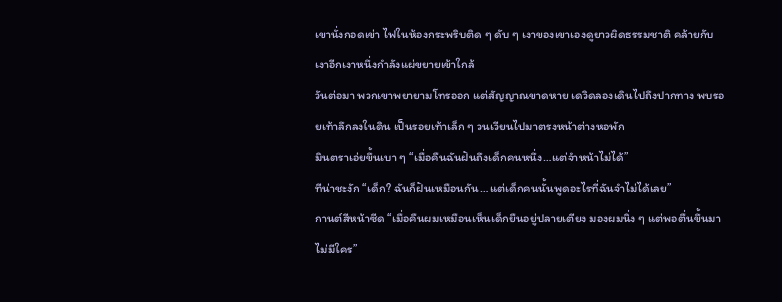เขานั่งกอดเข่า ไฟในห้องกระพริบติด ๆ ดับ ๆ เงาของเขาเองดูยาวผิดธรรมชาติ คล้ายกับเงาอีกเงาหนึ่งกำลังแผ่ขยายเข้าใกล้
วันต่อมา พวกเขาพยายามโทรออก แต่สัญญาณขาดหาย เดวิดลองเดินไปถึงปากทาง พบรอยเท้าลึกลงในดิน เป็นรอยเท้าเล็ก ๆ วนเวียนไปมาตรงหน้าต่างหอพัก
มินตราเอ่ยขึ้นเบา ๆ “เมื่อคืนฉันฝันถึงเด็กคนหนึ่ง…แต่จำหน้าไม่ได้”
ทีน่าชะงัก “เด็ก? ฉันก็ฝันเหมือนกัน…แต่เด็กคนนั้นพูดอะไรที่ฉันจำไม่ได้เลย”
กานต์สีหน้าซีด “เมื่อคืนผมเหมือนเห็นเด็กยืนอยู่ปลายเตียง มองผมนิ่ง ๆ แต่พอตื่นขึ้นมาไม่มีใคร”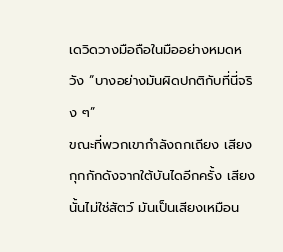เดวิดวางมือถือในมืออย่างหมดหวัง “บางอย่างมันผิดปกติกับที่นี่จริง ๆ”
ขณะที่พวกเขากำลังถกเถียง เสียงกุกกักดังจากใต้บันไดอีกครั้ง เสียงนั้นไม่ใช่สัตว์ มันเป็นเสียงเหมือน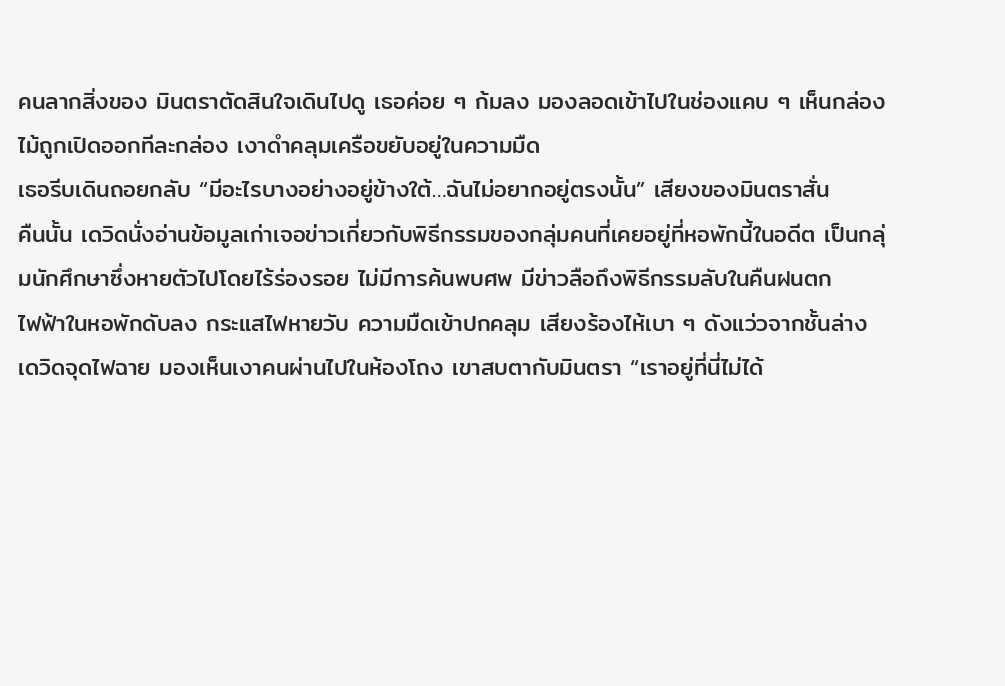คนลากสิ่งของ มินตราตัดสินใจเดินไปดู เธอค่อย ๆ ก้มลง มองลอดเข้าไปในช่องแคบ ๆ เห็นกล่องไม้ถูกเปิดออกทีละกล่อง เงาดำคลุมเครือขยับอยู่ในความมืด
เธอรีบเดินถอยกลับ “มีอะไรบางอย่างอยู่ข้างใต้…ฉันไม่อยากอยู่ตรงนั้น” เสียงของมินตราสั่น
คืนนั้น เดวิดนั่งอ่านข้อมูลเก่าเจอข่าวเกี่ยวกับพิธีกรรมของกลุ่มคนที่เคยอยู่ที่หอพักนี้ในอดีต เป็นกลุ่มนักศึกษาซึ่งหายตัวไปโดยไร้ร่องรอย ไม่มีการค้นพบศพ มีข่าวลือถึงพิธีกรรมลับในคืนฝนตก
ไฟฟ้าในหอพักดับลง กระแสไฟหายวับ ความมืดเข้าปกคลุม เสียงร้องไห้เบา ๆ ดังแว่วจากชั้นล่าง เดวิดจุดไฟฉาย มองเห็นเงาคนผ่านไปในห้องโถง เขาสบตากับมินตรา “เราอยู่ที่นี่ไม่ได้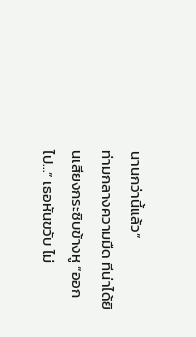นานกว่านี้แล้ว”
ท่ามกลางความมืด ทีน่าได้ยินเสียงกระซิบข้างหู “ออกไป…” เธอหันขวับ ไม่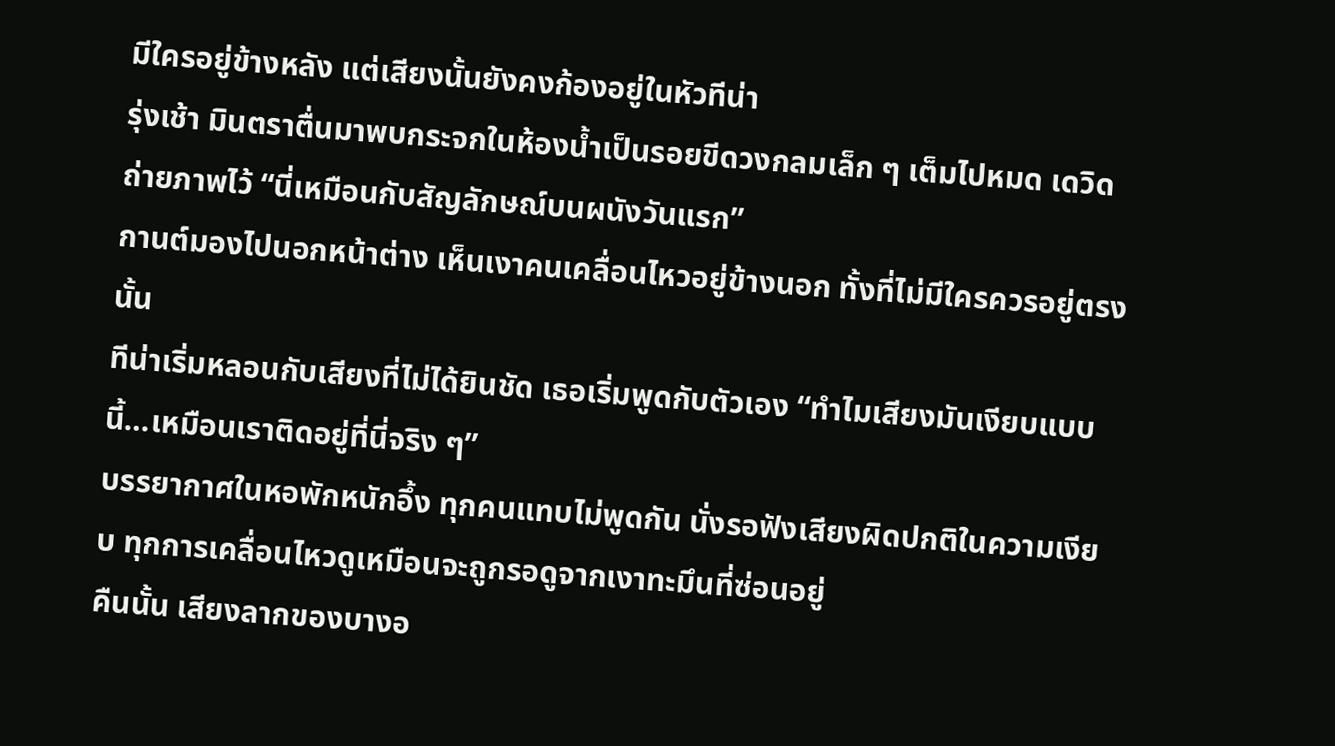มีใครอยู่ข้างหลัง แต่เสียงนั้นยังคงก้องอยู่ในหัวทีน่า
รุ่งเช้า มินตราตื่นมาพบกระจกในห้องน้ำเป็นรอยขีดวงกลมเล็ก ๆ เต็มไปหมด เดวิดถ่ายภาพไว้ “นี่เหมือนกับสัญลักษณ์บนผนังวันแรก”
กานต์มองไปนอกหน้าต่าง เห็นเงาคนเคลื่อนไหวอยู่ข้างนอก ทั้งที่ไม่มีใครควรอยู่ตรงนั้น
ทีน่าเริ่มหลอนกับเสียงที่ไม่ได้ยินชัด เธอเริ่มพูดกับตัวเอง “ทำไมเสียงมันเงียบแบบนี้…เหมือนเราติดอยู่ที่นี่จริง ๆ”
บรรยากาศในหอพักหนักอึ้ง ทุกคนแทบไม่พูดกัน นั่งรอฟังเสียงผิดปกติในความเงียบ ทุกการเคลื่อนไหวดูเหมือนจะถูกรอดูจากเงาทะมึนที่ซ่อนอยู่
คืนนั้น เสียงลากของบางอ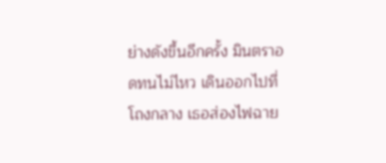ย่างดังขึ้นอีกครั้ง มินตราอดทนไม่ไหว เดินออกไปที่โถงกลาง เธอส่องไฟฉาย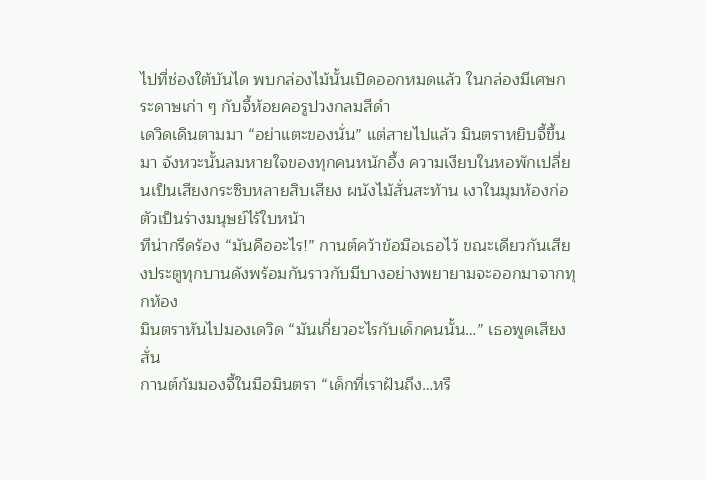ไปที่ช่องใต้บันได พบกล่องไม้นั้นเปิดออกหมดแล้ว ในกล่องมีเศษกระดาษเก่า ๆ กับจี้ห้อยคอรูปวงกลมสีดำ
เดวิดเดินตามมา “อย่าแตะของนั่น” แต่สายไปแล้ว มินตราหยิบจี้ขึ้นมา จังหวะนั้นลมหายใจของทุกคนหนักอึ้ง ความเงียบในหอพักเปลี่ยนเป็นเสียงกระซิบหลายสิบเสียง ผนังไม้สั่นสะท้าน เงาในมุมห้องก่อตัวเป็นร่างมนุษย์ไร้ใบหน้า
ทีน่ากรีดร้อง “มันคืออะไร!” กานต์คว้าข้อมือเธอไว้ ขณะเดียวกันเสียงประตูทุกบานดังพร้อมกันราวกับมีบางอย่างพยายามจะออกมาจากทุกห้อง
มินตราหันไปมองเดวิด “มันเกี่ยวอะไรกับเด็กคนนั้น…” เธอพูดเสียงสั่น
กานต์ก้มมองจี้ในมือมินตรา “เด็กที่เราฝันถึง…หรื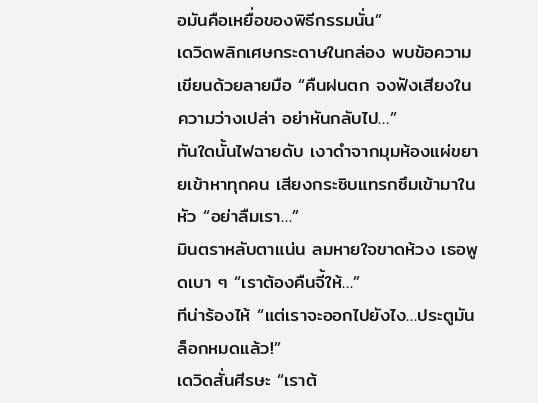อมันคือเหยื่อของพิธีกรรมนั่น”
เดวิดพลิกเศษกระดาษในกล่อง พบข้อความเขียนด้วยลายมือ “คืนฝนตก จงฟังเสียงในความว่างเปล่า อย่าหันกลับไป…”
ทันใดนั้นไฟฉายดับ เงาดำจากมุมห้องแผ่ขยายเข้าหาทุกคน เสียงกระซิบแทรกซึมเข้ามาในหัว “อย่าลืมเรา…”
มินตราหลับตาแน่น ลมหายใจขาดห้วง เธอพูดเบา ๆ “เราต้องคืนจี้ให้…”
ทีน่าร้องไห้ “แต่เราจะออกไปยังไง…ประตูมันล็อกหมดแล้ว!”
เดวิดสั่นศีรษะ “เราต้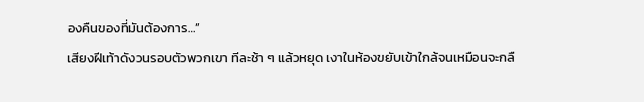องคืนของที่มันต้องการ…”
เสียงฝีเท้าดังวนรอบตัวพวกเขา ทีละช้า ๆ แล้วหยุด เงาในห้องขยับเข้าใกล้จนเหมือนจะกลื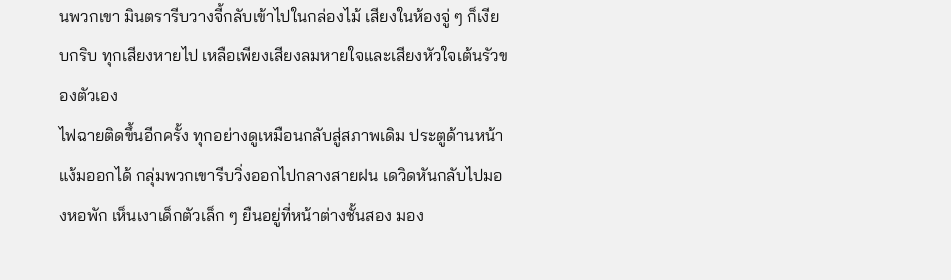นพวกเขา มินตรารีบวางจี้กลับเข้าไปในกล่องไม้ เสียงในห้องจู่ ๆ ก็เงียบกริบ ทุกเสียงหายไป เหลือเพียงเสียงลมหายใจและเสียงหัวใจเต้นรัวของตัวเอง
ไฟฉายติดขึ้นอีกครั้ง ทุกอย่างดูเหมือนกลับสู่สภาพเดิม ประตูด้านหน้าแง้มออกได้ กลุ่มพวกเขารีบวิ่งออกไปกลางสายฝน เดวิดหันกลับไปมองหอพัก เห็นเงาเด็กตัวเล็ก ๆ ยืนอยู่ที่หน้าต่างชั้นสอง มอง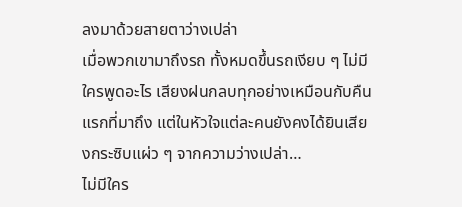ลงมาด้วยสายตาว่างเปล่า
เมื่อพวกเขามาถึงรถ ทั้งหมดขึ้นรถเงียบ ๆ ไม่มีใครพูดอะไร เสียงฝนกลบทุกอย่างเหมือนกับคืนแรกที่มาถึง แต่ในหัวใจแต่ละคนยังคงได้ยินเสียงกระซิบแผ่ว ๆ จากความว่างเปล่า…
ไม่มีใคร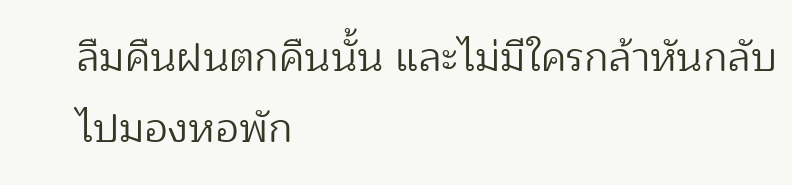ลืมคืนฝนตกคืนนั้น และไม่มีใครกล้าหันกลับไปมองหอพัก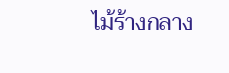ไม้ร้างกลาง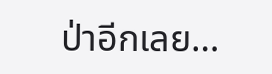ป่าอีกเลย…